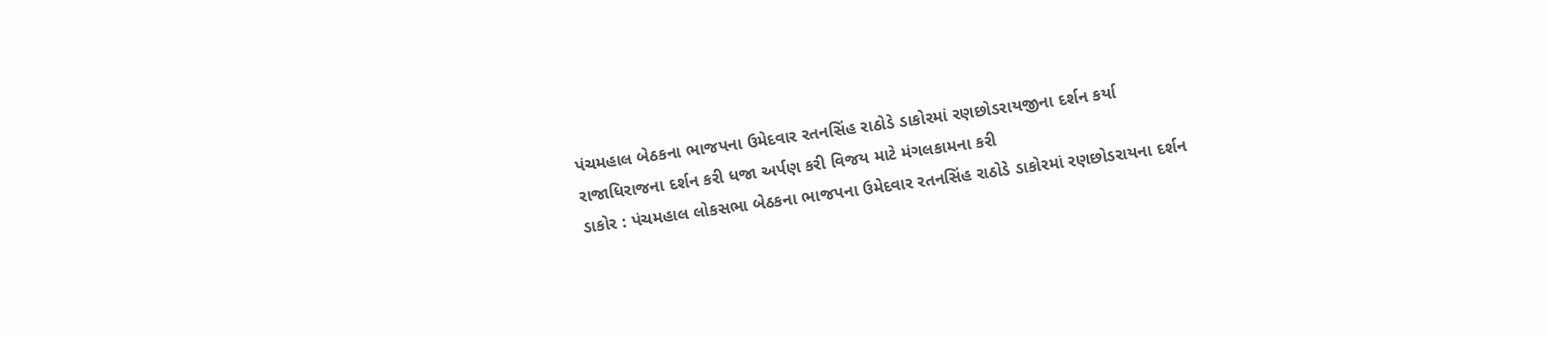પંચમહાલ બેઠકના ભાજપના ઉમેદવાર રતનસિંહ રાઠોડે ડાકોરમાં રણછોડરાયજીના દર્શન કર્યા
રાજાધિરાજના દર્શન કરી ધજા અર્પણ કરી વિજય માટે મંગલકામના કરી
ડાકોર : પંચમહાલ લોકસભા બેઠકના ભાજપના ઉમેદવાર રતનસિંહ રાઠોડે ડાકોરમાં રણછોડરાયના દર્શન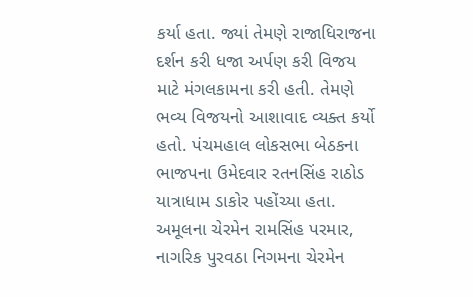કર્યા હતા. જ્યાં તેમણે રાજાધિરાજના દર્શન કરી ધજા અર્પણ કરી વિજય માટે મંગલકામના કરી હતી. તેમણે ભવ્ય વિજયનો આશાવાદ વ્યક્ત કર્યો હતો. પંચમહાલ લોકસભા બેઠકના ભાજપના ઉમેદવાર રતનસિંહ રાઠોડ યાત્રાધામ ડાકોર પહોંચ્યા હતા. અમૂલના ચેરમેન રામસિંહ પરમાર, નાગરિક પુરવઠા નિગમના ચેરમેન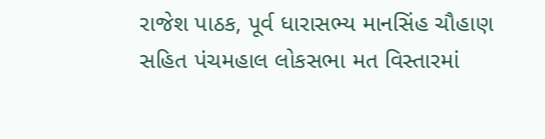રાજેશ પાઠક, પૂર્વ ધારાસભ્ય માનસિંહ ચૌહાણ સહિત પંચમહાલ લોકસભા મત વિસ્તારમાં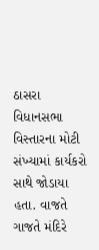ઠાસરા વિધાનસભા વિસ્તારના મોટી સંખ્યામાં કાર્યકરો સાથે જોડાયા હતા. વાજતે ગાજતે મંદિરે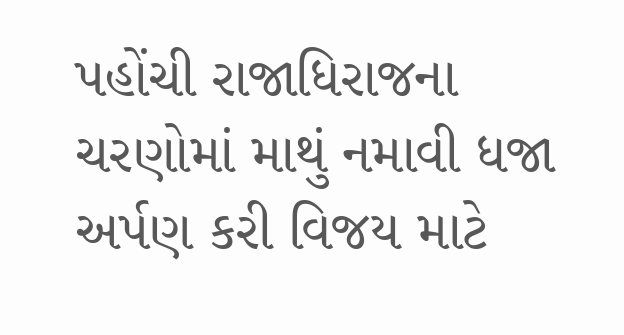પહોંચી રાજાધિરાજના ચરણોમાં માથું નમાવી ધજા અર્પણ કરી વિજય માટે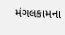મંગલકામના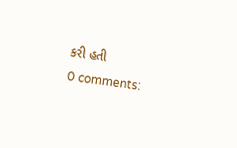કરી હતી
0 comments: